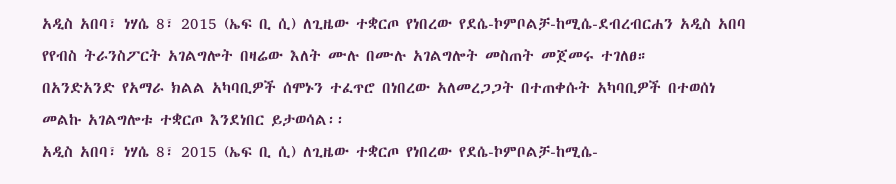አዲስ አበባ፣ ነሃሴ 8፣ 2015 (ኤፍ ቢ ሲ) ለጊዜው ተቋርጦ የነበረው የደሴ-ኮምቦልቻ-ከሚሴ-ደብረብርሐን አዲስ አበባ የየብስ ትራንስፖርት አገልግሎት በዛሬው እለት ሙሉ በሙሉ አገልግሎት መስጠት መጀመሩ ተገለፀ።
በአንድአንድ የአማራ ክልል አካባቢዎች ሰሞኑን ተፈጥሮ በነበረው አለመረጋጋት በተጠቀሱት አካባቢዎች በተወሰነ መልኩ አገልግሎቱ ተቋርጦ እንደነበር ይታወሳል፡፡
አዲስ አበባ፣ ነሃሴ 8፣ 2015 (ኤፍ ቢ ሲ) ለጊዜው ተቋርጦ የነበረው የደሴ-ኮምቦልቻ-ከሚሴ-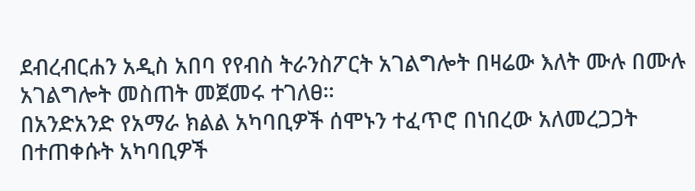ደብረብርሐን አዲስ አበባ የየብስ ትራንስፖርት አገልግሎት በዛሬው እለት ሙሉ በሙሉ አገልግሎት መስጠት መጀመሩ ተገለፀ።
በአንድአንድ የአማራ ክልል አካባቢዎች ሰሞኑን ተፈጥሮ በነበረው አለመረጋጋት በተጠቀሱት አካባቢዎች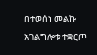በተወሰነ መልኩ አገልግሎቱ ተቋርጦ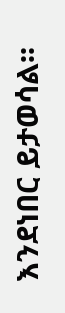እንደነበር ይታወሳል፡፡